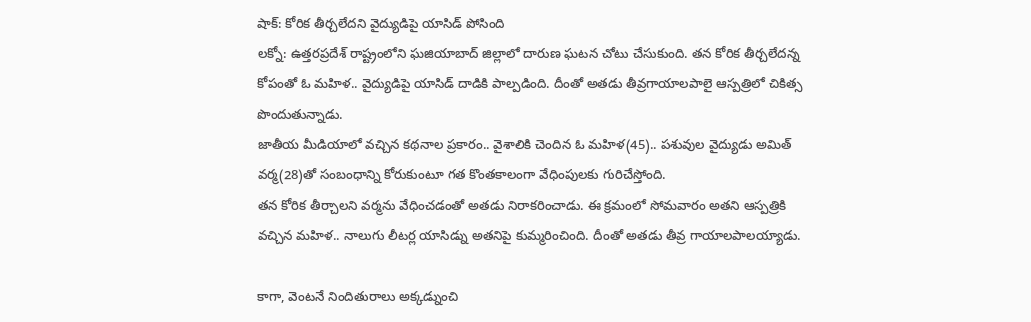షాక్: కోరిక తీర్చలేదని వైద్యుడిపై యాసిడ్ పోసింది
లక్నో: ఉత్తరప్రదేశ్ రాష్ట్రంలోని ఘజియాబాద్ జిల్లాలో దారుణ ఘటన చోటు చేసుకుంది. తన కోరిక తీర్చలేదన్న కోపంతో ఓ మహిళ.. వైద్యుడిపై యాసిడ్ దాడికి పాల్పడింది. దీంతో అతడు తీవ్రగాయాలపాలై ఆస్పత్రిలో చికిత్స పొందుతున్నాడు.
జాతీయ మీడియాలో వచ్చిన కథనాల ప్రకారం.. వైశాలికి చెందిన ఓ మహిళ(45).. పశువుల వైద్యుడు అమిత్ వర్మ(28)తో సంబంధాన్ని కోరుకుంటూ గత కొంతకాలంగా వేధింపులకు గురిచేస్తోంది.
తన కోరిక తీర్చాలని వర్మను వేధించడంతో అతడు నిరాకరించాడు. ఈ క్రమంలో సోమవారం అతని ఆస్పత్రికి వచ్చిన మహిళ.. నాలుగు లీటర్ల యాసిడ్ను అతనిపై కుమ్మరించింది. దీంతో అతడు తీవ్ర గాయాలపాలయ్యాడు.

కాగా, వెంటనే నిందితురాలు అక్కడ్నుంచి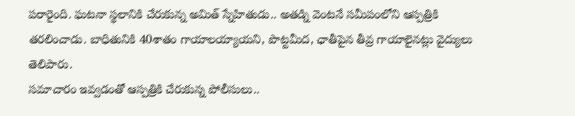పరారైంది. ఘటనా స్థలానికి చేరుకున్న అమిత్ స్నేహితుడు.. అతడ్ని వెంటనే సమీపంలోని ఆస్పత్రికి తరలించాడు. బాధితునికి 40శాతం గాయాలయ్యాయని, పొట్టమీద, ఛాతీపైన తీవ్ర గాయాలైనట్లు వైద్యులు తెలిపారు.
సమాచారం ఇవ్వడంతో ఆస్పత్రికి చేరుకున్న పోలీసులు..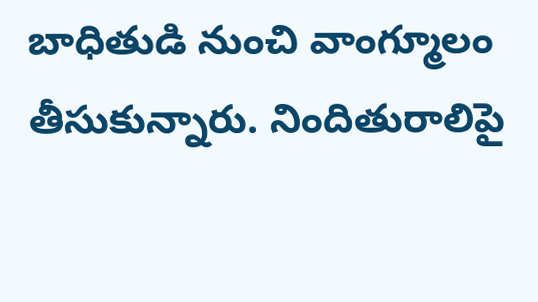బాధితుడి నుంచి వాంగ్మూలం తీసుకున్నారు. నిందితురాలిపై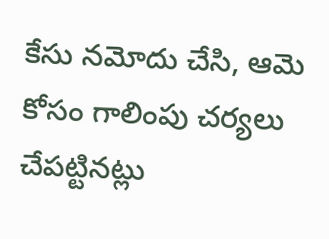కేసు నమోదు చేసి, ఆమె కోసం గాలింపు చర్యలు చేపట్టినట్లు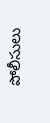పోలీసులు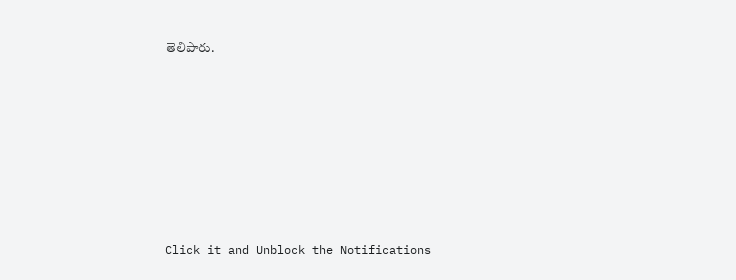తెలిపారు.












Click it and Unblock the Notifications